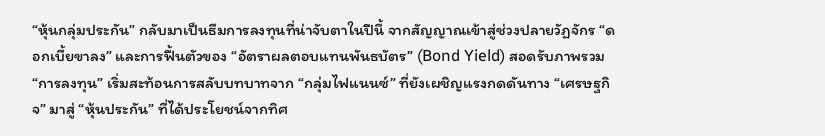“หุ้นกลุ่มประกัน” กลับมาเป็นธีมการลงทุนที่น่าจับตาในปีนี้ จากสัญญาณเข้าสู่ช่วงปลายวัฏจักร “ดอกเบี้ยขาลง” และการฟื้นตัวของ “อัตราผลตอบแทนพันธบัตร” (Bond Yield) สอดรับภาพรวม “การลงทุน” เริ่มสะท้อนการสลับบทบาทจาก “กลุ่มไฟแนนซ์” ที่ยังเผชิญแรงกดดันทาง “เศรษฐกิจ” มาสู่ “หุ้นประกัน” ที่ได้ประโยชน์จากทิศ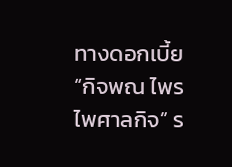ทางดอกเบี้ย
“กิจพณ ไพรไพศาลกิจ” ร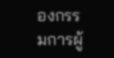องกรรมการผู้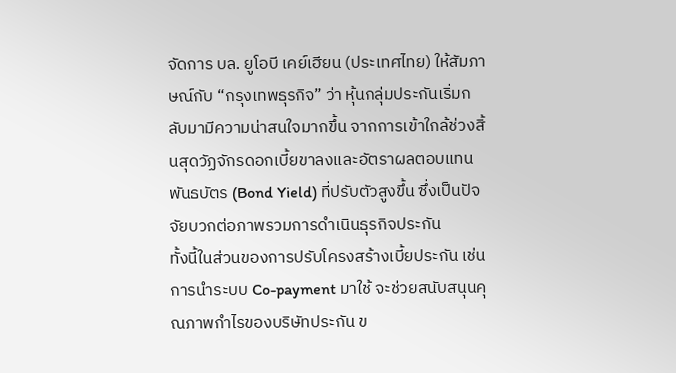จัดการ บล. ยูโอบี เคย์เฮียน (ประเทศไทย) ให้สัมภาษณ์กับ “กรุงเทพธุรกิจ” ว่า หุ้นกลุ่มประกันเริ่มกลับมามีความน่าสนใจมากขึ้น จากการเข้าใกล้ช่วงสิ้นสุดวัฏจักรดอกเบี้ยขาลงและอัตราผลตอบแทนพันธบัตร (Bond Yield) ที่ปรับตัวสูงขึ้น ซึ่งเป็นปัจจัยบวกต่อภาพรวมการดำเนินธุรกิจประกัน
ทั้งนี้ในส่วนของการปรับโครงสร้างเบี้ยประกัน เช่น การนำระบบ Co-payment มาใช้ จะช่วยสนับสนุนคุณภาพกำไรของบริษัทประกัน ข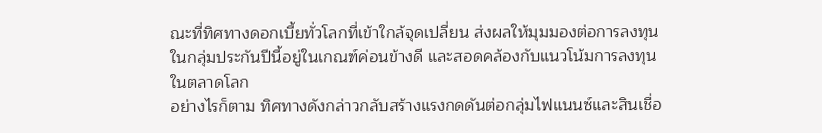ณะที่ทิศทางดอกเบี้ยทั่วโลกที่เข้าใกล้จุดเปลี่ยน ส่งผลให้มุมมองต่อการลงทุนในกลุ่มประกันปีนี้อยู่ในเกณฑ์ค่อนข้างดี และสอดคล้องกับแนวโน้มการลงทุนในตลาดโลก
อย่างไรก็ตาม ทิศทางดังกล่าวกลับสร้างแรงกดดันต่อกลุ่มไฟแนนซ์และสินเชื่อ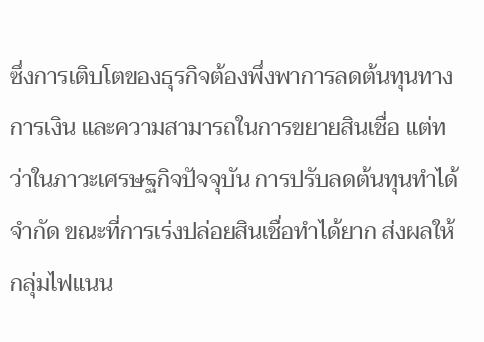ซึ่งการเติบโตของธุรกิจต้องพึ่งพาการลดต้นทุนทางการเงิน และความสามารถในการขยายสินเชื่อ แต่ทว่าในภาวะเศรษฐกิจปัจจุบัน การปรับลดต้นทุนทำได้จำกัด ขณะที่การเร่งปล่อยสินเชื่อทำได้ยาก ส่งผลให้กลุ่มไฟแนน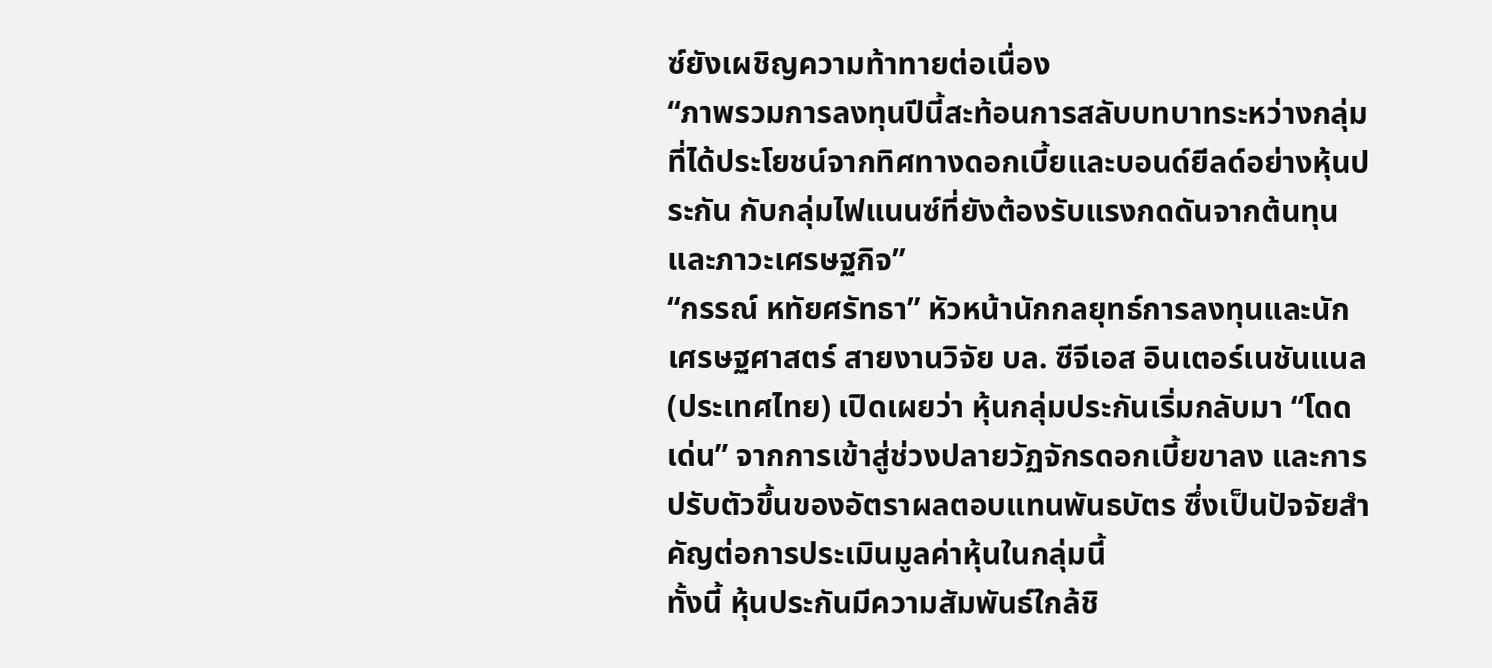ซ์ยังเผชิญความท้าทายต่อเนื่อง
“ภาพรวมการลงทุนปีนี้สะท้อนการสลับบทบาทระหว่างกลุ่มที่ได้ประโยชน์จากทิศทางดอกเบี้ยและบอนด์ยีลด์อย่างหุ้นประกัน กับกลุ่มไฟแนนซ์ที่ยังต้องรับแรงกดดันจากต้นทุนและภาวะเศรษฐกิจ”
“กรรณ์ หทัยศรัทธา” หัวหน้านักกลยุทธ์การลงทุนและนักเศรษฐศาสตร์ สายงานวิจัย บล. ซีจีเอส อินเตอร์เนชันแนล (ประเทศไทย) เปิดเผยว่า หุ้นกลุ่มประกันเริ่มกลับมา “โดดเด่น” จากการเข้าสู่ช่วงปลายวัฏจักรดอกเบี้ยขาลง และการปรับตัวขึ้นของอัตราผลตอบแทนพันธบัตร ซึ่งเป็นปัจจัยสำคัญต่อการประเมินมูลค่าหุ้นในกลุ่มนี้
ทั้งนี้ หุ้นประกันมีความสัมพันธ์ใกล้ชิ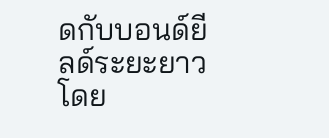ดกับบอนด์ยีลด์ระยะยาว โดย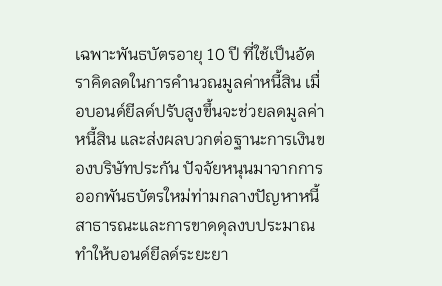เฉพาะพันธบัตรอายุ 10 ปี ที่ใช้เป็นอัตราคิดลดในการคำนวณมูลค่าหนี้สิน เมื่อบอนด์ยีลด์ปรับสูงขึ้นจะช่วยลดมูลค่าหนี้สิน และส่งผลบวกต่อฐานะการเงินของบริษัทประกัน ปัจจัยหนุนมาจากการออกพันธบัตรใหม่ท่ามกลางปัญหาหนี้สาธารณะและการขาดดุลงบประมาณ ทำให้บอนด์ยีลด์ระยะยา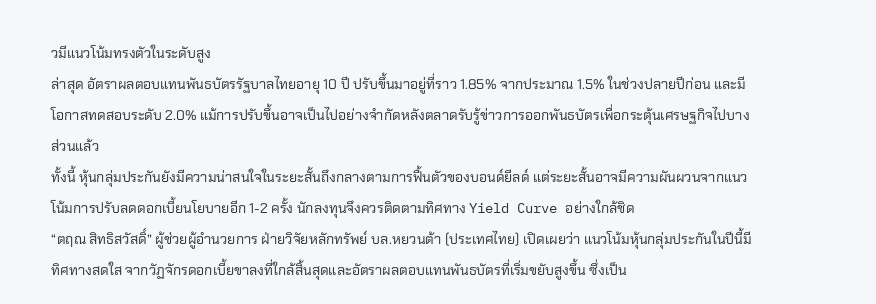วมีแนวโน้มทรงตัวในระดับสูง
ล่าสุด อัตราผลตอบแทนพันธบัตรรัฐบาลไทยอายุ 10 ปี ปรับขึ้นมาอยู่ที่ราว 1.85% จากประมาณ 1.5% ในช่วงปลายปีก่อน และมีโอกาสทดสอบระดับ 2.0% แม้การปรับขึ้นอาจเป็นไปอย่างจำกัดหลังตลาดรับรู้ข่าวการออกพันธบัตรเพื่อกระตุ้นเศรษฐกิจไปบางส่วนแล้ว
ทั้งนี้ หุ้นกลุ่มประกันยังมีความน่าสนใจในระยะสั้นถึงกลางตามการฟื้นตัวของบอนด์ยีลด์ แต่ระยะสั้นอาจมีความผันผวนจากแนวโน้มการปรับลดดอกเบี้ยนโยบายอีก 1-2 ครั้ง นักลงทุนจึงควรติดตามทิศทาง Yield Curve อย่างใกล้ชิด
“ตฤณ สิทธิสวัสดิ์” ผู้ช่วยผู้อำนวยการ ฝ่ายวิจัยหลักทรัพย์ บล.หยวนต้า (ประเทศไทย) เปิดเผยว่า แนวโน้มหุ้นกลุ่มประกันในปีนี้มีทิศทางสดใส จากวัฏจักรดอกเบี้ยขาลงที่ใกล้สิ้นสุดและอัตราผลตอบแทนพันธบัตรที่เริ่มขยับสูงขึ้น ซึ่งเป็น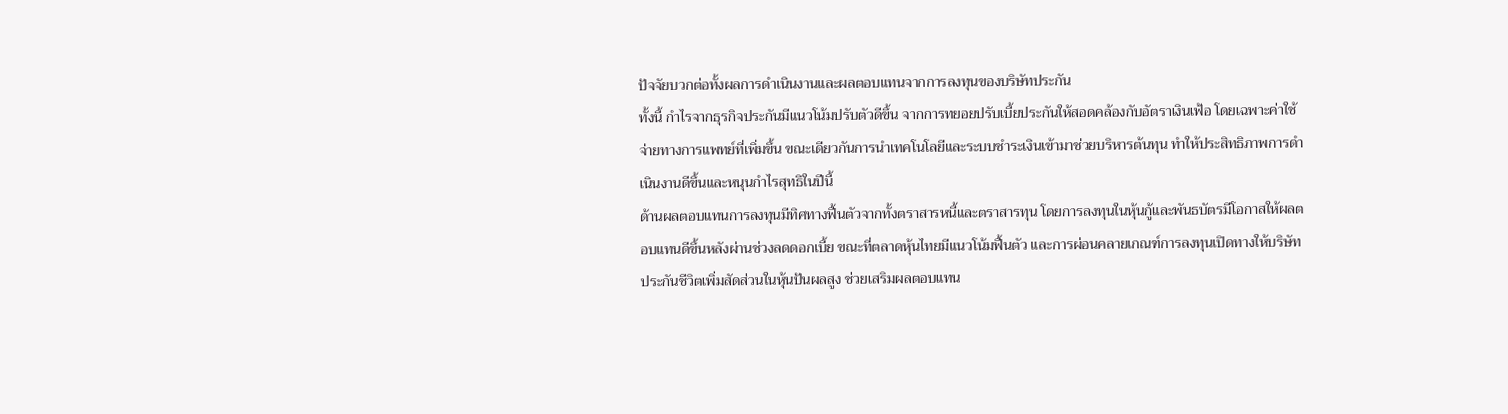ปัจจัยบวกต่อทั้งผลการดำเนินงานและผลตอบแทนจากการลงทุนของบริษัทประกัน
ทั้งนี้ กำไรจากธุรกิจประกันมีแนวโน้มปรับตัวดีขึ้น จากการทยอยปรับเบี้ยประกันให้สอดคล้องกับอัตราเงินเฟ้อ โดยเฉพาะค่าใช้จ่ายทางการแพทย์ที่เพิ่มขึ้น ขณะเดียวกันการนำเทคโนโลยีและระบบชำระเงินเข้ามาช่วยบริหารต้นทุน ทำให้ประสิทธิภาพการดำเนินงานดีขึ้นและหนุนกำไรสุทธิในปีนี้
ด้านผลตอบแทนการลงทุนมีทิศทางฟื้นตัวจากทั้งตราสารหนี้และตราสารทุน โดยการลงทุนในหุ้นกู้และพันธบัตรมีโอกาสให้ผลตอบแทนดีขึ้นหลังผ่านช่วงลดดอกเบี้ย ขณะที่ตลาดหุ้นไทยมีแนวโน้มฟื้นตัว และการผ่อนคลายเกณฑ์การลงทุนเปิดทางให้บริษัทประกันชีวิตเพิ่มสัดส่วนในหุ้นปันผลสูง ช่วยเสริมผลตอบแทน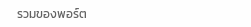รวมของพอร์ต